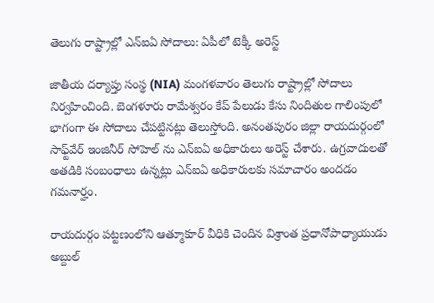తెలుగు రాష్ట్రాల్లో ఎన్ఐఏ సోదాలు: ఏపీలో టెక్కీ అరెస్ట్

జాతీయ దర్యాప్తు సంస్థ (NIA) మంగళవారం తెలుగు రాష్ట్రాల్లో సోదాలు నిర్వహించింది. బెంగళూరు రామేశ్వరం కేప్ పేలుడు కేసు నిందితుల గాలింపులో భాగంగా ఈ సోదాలు చేపట్టినట్లు తెలుస్తోంది. అనంతపురం జిల్లా రాయదుర్గంలో సాఫ్ట్‌వేర్ ఇంజినీర్ సోహెల్ ను ఎన్ఐఏ అధికారులు అరెస్ట్ చేశారు. ఉగ్రవాదులతో అతడికి సంబంధాలు ఉన్నట్లు ఎన్ఐఏ అధికారులకు సమాచారం అందడం గమనార్హం.

రాయదుర్గం పట్టణంలోని ఆత్మూకూర్ వీధికి చెందిన విశ్రాంత ప్రధానోపాధ్యాయుడు అబ్దుల్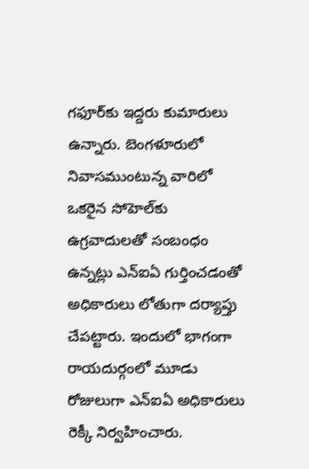గఫూర్‌కు ఇద్దరు కుమారులు ఉన్నారు. బెంగళూరులో నివాసముంటున్న వారిలో ఒకరైన సోహెల్‌కు ఉగ్రవాదులతో సంబంధం ఉన్నట్లు ఎన్ఐఏ గుర్తించడంతో అధికారులు లోతుగా దర్యాప్తు చేపట్టారు. ఇందులో భాగంగా రాయదుర్గంలో మూడు రోజులుగా ఎన్ఐఏ అధికారులు రెక్కీ నిర్వహించారు.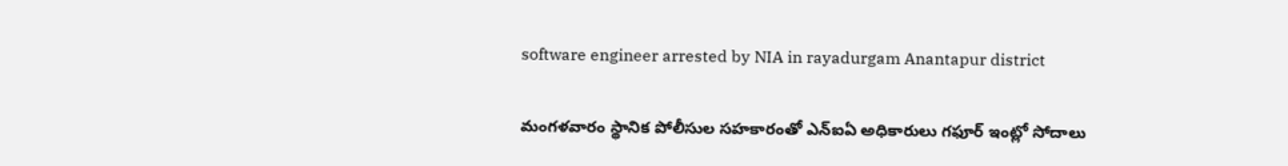software engineer arrested by NIA in rayadurgam Anantapur district

మంగళవారం స్థానిక పోలీసుల సహకారంతో ఎన్ఐఏ అధికారులు గఫూర్ ఇంట్లో సోదాలు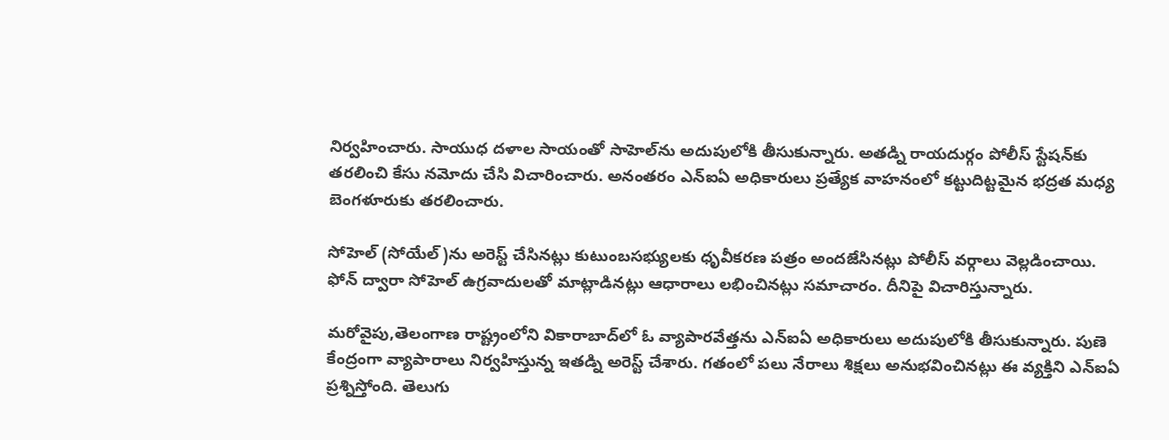నిర్వహించారు. సాయుధ దళాల సాయంతో సాహెల్‌ను అదుపులోకి తీసుకున్నారు. అతడ్ని రాయదుర్గం పోలీస్ స్టేషన్‌కు తరలించి కేసు నమోదు చేసి విచారించారు. అనంతరం ఎన్ఐఏ అధికారులు ప్రత్యేక వాహనంలో కట్టుదిట్టమైన భద్రత మధ్య బెంగళూరుకు తరలించారు.

సోహెల్ (సోయేల్)ను అరెస్ట్ చేసినట్లు కుటుంబసభ్యులకు ధృవీకరణ పత్రం అందజేసినట్లు పోలీస్ వర్గాలు వెల్లడించాయి. ఫోన్ ద్వారా సోహెల్ ఉగ్రవాదులతో మాట్లాడినట్లు ఆధారాలు లభించినట్లు సమాచారం. దీనిపై విచారిస్తున్నారు.

మరోవైపు,తెలంగాణ రాష్ట్రంలోని వికారాబాద్‌లో ఓ వ్యాపారవేత్తను ఎన్ఐఏ అధికారులు అదుపులోకి తీసుకున్నారు. పుణె కేంద్రంగా వ్యాపారాలు నిర్వహిస్తున్న ఇతడ్ని అరెస్ట్ చేశారు. గతంలో పలు నేరాలు శిక్షలు అనుభవించినట్లు ఈ వ్యక్తిని ఎన్ఐఏ ప్రశ్నిస్తోంది. తెలుగు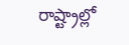రాష్ట్రాల్లో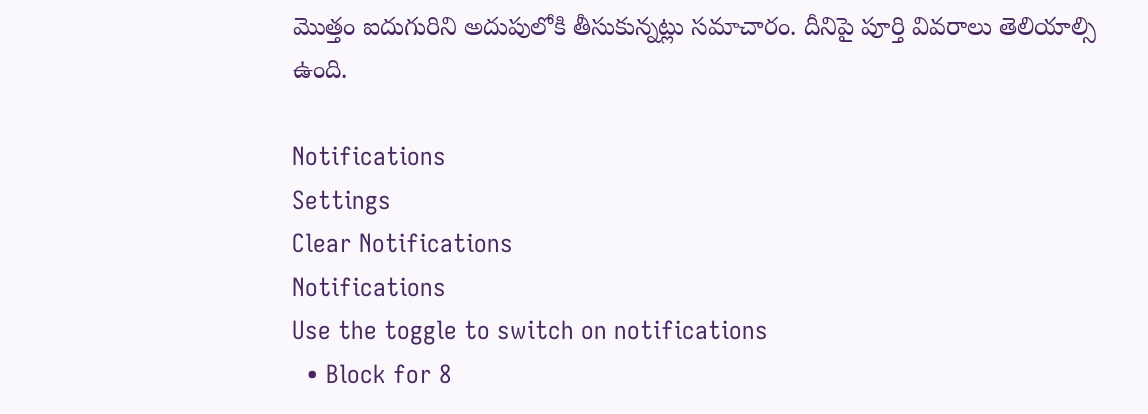మొత్తం ఐదుగురిని అదుపులోకి తీసుకున్నట్లు సమాచారం. దీనిపై పూర్తి వివరాలు తెలియాల్సి ఉంది.

Notifications
Settings
Clear Notifications
Notifications
Use the toggle to switch on notifications
  • Block for 8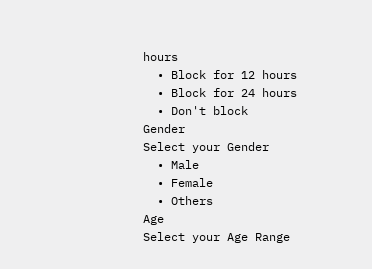hours
  • Block for 12 hours
  • Block for 24 hours
  • Don't block
Gender
Select your Gender
  • Male
  • Female
  • Others
Age
Select your Age Range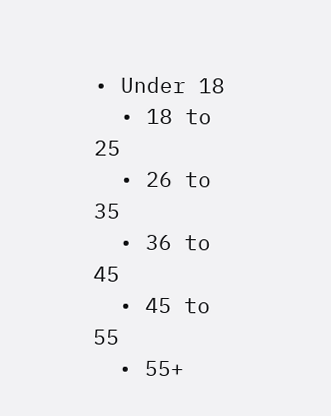• Under 18
  • 18 to 25
  • 26 to 35
  • 36 to 45
  • 45 to 55
  • 55+